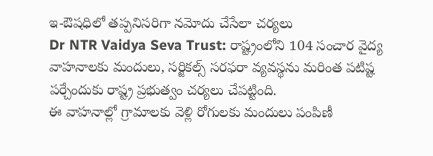ఇ-ఔషధిలో తప్పనిసరిగా నమోదు చేసేలా చర్యలు
Dr NTR Vaidya Seva Trust: రాష్ట్రంలోని 104 సంచార వైద్య వాహనాలకు మందులు, సర్జికల్స్ సరఫరా వ్యవస్థను మరింత పటిష్ట పర్చేందుకు రాష్ట్ర ప్రభుత్వం చర్యలు చేపట్టింది.
ఈ వాహనాల్లో గ్రామాలకు వెళ్లి రోగులకు మందులు పంపిణీ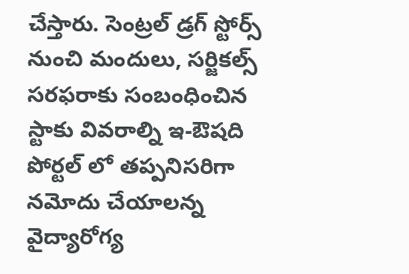చేస్తారు. సెంట్రల్ డ్రగ్ స్టోర్స్ నుంచి మందులు, సర్జికల్స్ సరఫరాకు సంబంధించిన స్టాకు వివరాల్ని ఇ-ఔషది పోర్టల్ లో తప్పనిసరిగా నమోదు చేయాలన్న వైద్యారోగ్య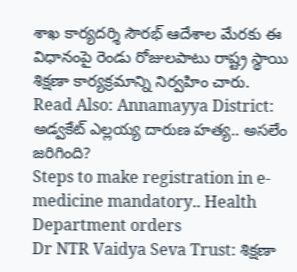శాఖ కార్యదర్శి సౌరభ్ ఆదేశాల మేరకు ఈ విధానంపై రెండు రోజులపాటు రాష్ట్ర స్థాయి శిక్షణా కార్యక్రమాన్ని నిర్వహిం చారు.
Read Also: Annamayya District: అడ్వకేట్ ఎల్లయ్య దారుణ హత్య.. అసలేం జరిగింది?
Steps to make registration in e-medicine mandatory.. Health Department orders
Dr NTR Vaidya Seva Trust: శిక్షణా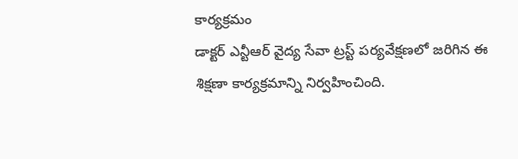కార్యక్రమం
డాక్టర్ ఎన్టీఆర్ వైద్య సేవా ట్రస్ట్ పర్యవేక్షణలో జరిగిన ఈ శిక్షణా కార్యక్రమాన్ని నిర్వహించింది.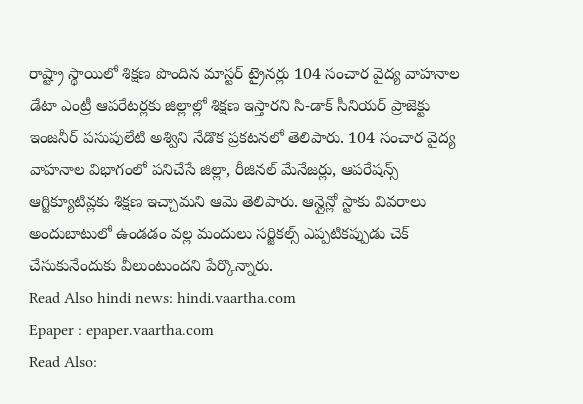రాష్ట్రా స్థాయిలో శిక్షణ పొందిన మాస్టర్ ట్రైనర్లు 104 సంచార వైద్య వాహనాల డేటా ఎంట్రీ ఆపరేటర్లకు జిల్లాల్లో శిక్షణ ఇస్తారని సి-డాక్ సీనియర్ ప్రాజెక్టు ఇంజనీర్ పసుపులేటి అశ్విని నేడొక ప్రకటనలో తెలిపారు. 104 సంచార వైద్య వాహనాల విభాగంలో పనిచేసే జిల్లా, రీజినల్ మేనేజర్లు, ఆపరేషన్స్ ఆగ్జిక్యూటివ్లకు శిక్షణ ఇచ్చామని ఆమె తెలిపారు. ఆన్లైన్లో స్టాకు వివరాలు అందుబాటులో ఉండడం వల్ల మందులు సర్జికల్స్ ఎప్పటికప్పుడు చెక్ చేసుకునేందుకు వీలుంటుందని పేర్కొన్నారు.
Read Also hindi news: hindi.vaartha.com
Epaper : epaper.vaartha.com
Read Also: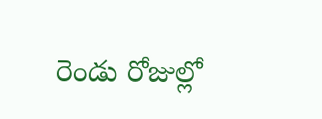రెండు రోజుల్లో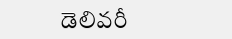డెలివరీ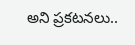అని ప్రకటనలు..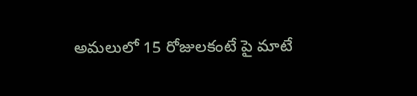అమలులో 15 రోజులకంటే పై మాటే